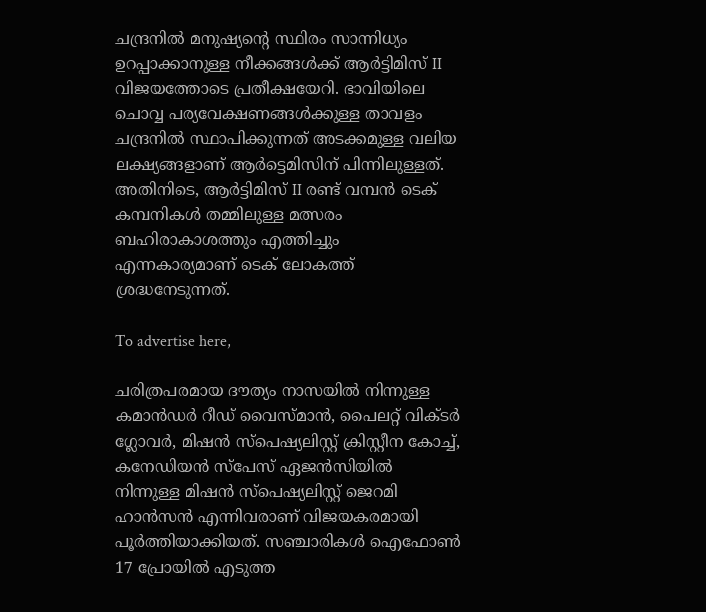ചന്ദ്രനിൽ മനുഷ്യന്റെ സ്ഥിരം സാന്നിധ്യം ഉറപ്പാക്കാനുള്ള നീക്കങ്ങൾക്ക് ആർട്ടിമിസ് II വിജയത്തോടെ പ്രതീക്ഷയേറി. ഭാവിയിലെ ചൊവ്വ പര്യവേക്ഷണങ്ങൾക്കുള്ള താവളം ചന്ദ്രനിൽ സ്ഥാപിക്കുന്നത് അടക്കമുള്ള വലിയ ലക്ഷ്യങ്ങളാണ് ആർട്ടെമിസിന് പിന്നിലുള്ളത്. അതിനിടെ, ആർട്ടിമിസ് II രണ്ട് വമ്പൻ ടെക് കമ്പനികൾ തമ്മിലുള്ള മത്സരം ബഹിരാകാശത്തും എത്തിച്ചും എന്നകാര്യമാണ് ടെക് ലോകത്ത് ശ്രദ്ധനേടുന്നത്.

To advertise here,

ചരിത്രപരമായ ദൗത്യം നാസയിൽ നിന്നുള്ള കമാൻഡർ റീഡ് വൈസ്മാൻ, പൈലറ്റ് വിക്ടർ ഗ്ലോവർ, മിഷൻ സ്‌പെഷ്യലിസ്റ്റ് ക്രിസ്റ്റീന കോച്ച്, കനേഡിയൻ സ്‌പേസ് ഏജൻസിയിൽ നിന്നുള്ള മിഷൻ സ്‌പെഷ്യലിസ്റ്റ് ജെറമി ഹാൻസൻ എന്നിവരാണ് വിജയകരമായി പൂർത്തിയാക്കിയത്. സഞ്ചാരികൾ ഐഫോൺ 17 പ്രോയിൽ എടുത്ത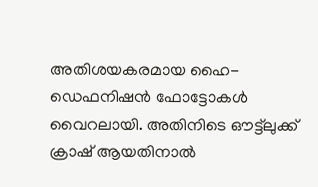അതിശയകരമായ ഹൈ-ഡെഫനിഷൻ ഫോട്ടോകൾ വൈറലായി. അതിനിടെ ഔട്ട്ലുക്ക് ക്രാഷ് ആയതിനാൽ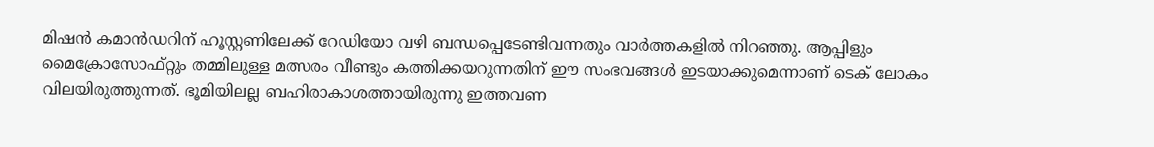മിഷൻ കമാൻഡറിന് ഹൂസ്റ്റണിലേക്ക് റേഡിയോ വഴി ബന്ധപ്പെടേണ്ടിവന്നതും വാർത്തകളിൽ നിറഞ്ഞു. ആപ്പിളും മൈക്രോസോഫ്റ്റും തമ്മിലുള്ള മത്സരം വീണ്ടും കത്തിക്കയറുന്നതിന് ഈ സംഭവങ്ങൾ ഇടയാക്കുമെന്നാണ് ടെക് ലോകം വിലയിരുത്തുന്നത്. ഭൂമിയിലല്ല ബഹിരാകാശത്തായിരുന്നു ഇത്തവണ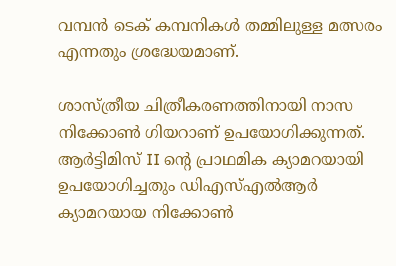വമ്പൻ ടെക് കമ്പനികൾ തമ്മിലുള്ള മത്സരം എന്നതും ശ്രദ്ധേയമാണ്.

ശാസ്ത്രീയ ചിത്രീകരണത്തിനായി നാസ നിക്കോൺ ഗിയറാണ് ഉപയോഗിക്കുന്നത്. ആർട്ടിമിസ് II ന്റെ പ്രാഥമിക ക്യാമറയായി ഉപയോഗിച്ചതും ഡിഎസ്എൽആർ ക്യാമറയായ നിക്കോൺ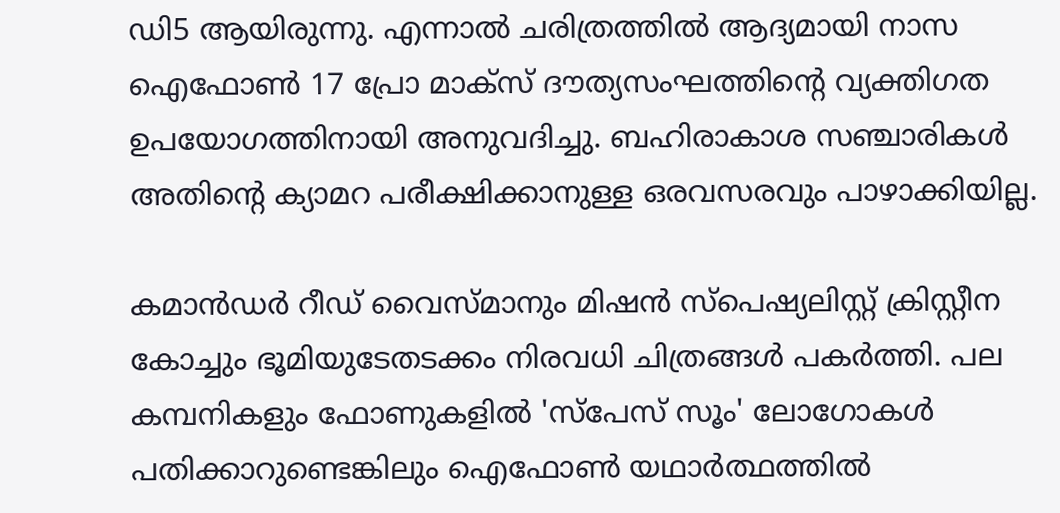ഡി5 ആയിരുന്നു. എന്നാൽ ചരിത്രത്തിൽ ആദ്യമായി നാസ ഐഫോൺ 17 പ്രോ മാക്‌സ് ദൗത്യസംഘത്തിന്റെ വ്യക്തിഗത ഉപയോഗത്തിനായി അനുവദിച്ചു. ബഹിരാകാശ സഞ്ചാരികൾ അതിന്റെ ക്യാമറ പരീക്ഷിക്കാനുള്ള ഒരവസരവും പാഴാക്കിയില്ല.

കമാൻഡർ റീഡ് വൈസ്മാനും മിഷൻ സ്‌പെഷ്യലിസ്റ്റ് ക്രിസ്റ്റീന കോച്ചും ഭൂമിയുടേതടക്കം നിരവധി ചിത്രങ്ങൾ പകർത്തി. പല കമ്പനികളും ഫോണുകളിൽ 'സ്പേസ് സൂം' ലോഗോകൾ പതിക്കാറുണ്ടെങ്കിലും ഐഫോൺ യഥാർത്ഥത്തിൽ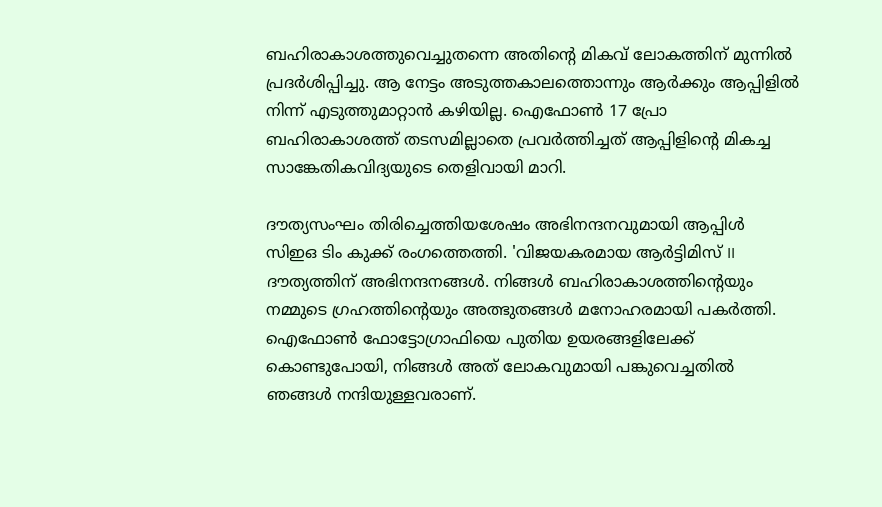ബഹിരാകാശത്തുവെച്ചുതന്നെ അതിന്റെ മികവ് ലോകത്തിന് മുന്നിൽ പ്രദർശിപ്പിച്ചു. ആ നേട്ടം അടുത്തകാലത്തൊന്നും ആർക്കും ആപ്പിളിൽ നിന്ന് എടുത്തുമാറ്റാൻ കഴിയില്ല. ഐഫോൺ 17 പ്രോ ബഹിരാകാശത്ത് തടസമില്ലാതെ പ്രവർത്തിച്ചത് ആപ്പിളിന്റെ മികച്ച സാങ്കേതികവിദ്യയുടെ തെളിവായി മാറി.

ദൗത്യസംഘം തിരിച്ചെത്തിയശേഷം അഭിനന്ദനവുമായി ആപ്പിൾ സിഇഒ ടിം കുക്ക് രംഗത്തെത്തി. 'വിജയകരമായ ആർട്ടിമിസ് II ദൗത്യത്തിന് അഭിനന്ദനങ്ങൾ. നിങ്ങൾ ബഹിരാകാശത്തിന്റെയും നമ്മുടെ ഗ്രഹത്തിന്റെയും അത്ഭുതങ്ങൾ മനോഹരമായി പകർത്തി. ഐഫോൺ ഫോട്ടോഗ്രാഫിയെ പുതിയ ഉയരങ്ങളിലേക്ക് കൊണ്ടുപോയി, നിങ്ങൾ അത് ലോകവുമായി പങ്കുവെച്ചതിൽ ഞങ്ങൾ നന്ദിയുള്ളവരാണ്.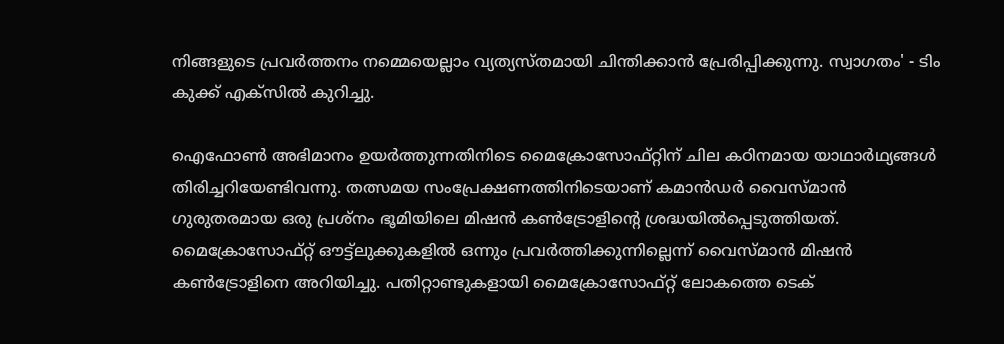നിങ്ങളുടെ പ്രവർത്തനം നമ്മെയെല്ലാം വ്യത്യസ്തമായി ചിന്തിക്കാൻ പ്രേരിപ്പിക്കുന്നു. സ്വാഗതം' - ടിം കുക്ക് എക്‌സിൽ കുറിച്ചു.

ഐഫോൺ അഭിമാനം ഉയർത്തുന്നതിനിടെ മൈക്രോസോഫ്റ്റിന് ചില കഠിനമായ യാഥാർഥ്യങ്ങൾ തിരിച്ചറിയേണ്ടിവന്നു. തത്സമയ സംപ്രേക്ഷണത്തിനിടെയാണ് കമാൻഡർ വൈസ്മാൻ ഗുരുതരമായ ഒരു പ്രശ്‌നം ഭൂമിയിലെ മിഷൻ കൺട്രോളിന്റെ ശ്രദ്ധയിൽപ്പെടുത്തിയത്. മൈക്രോസോഫ്റ്റ് ഔട്ട്‌ലുക്കുകളിൽ ഒന്നും പ്രവർത്തിക്കുന്നില്ലെന്ന് വൈസ്മാൻ മിഷൻ കൺട്രോളിനെ അറിയിച്ചു. പതിറ്റാണ്ടുകളായി മൈക്രോസോഫ്റ്റ് ലോകത്തെ ടെക്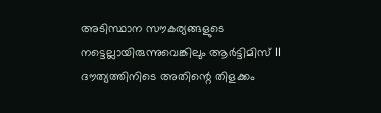അടിസ്ഥാന സൗകര്യങ്ങളുടെ നട്ടെല്ലായിരുന്നുവെങ്കിലും ആർട്ടിമിസ് II ദൗത്യത്തിനിടെ അതിന്റെ തിളക്കം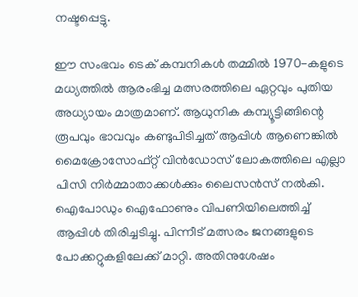നഷ്ടപ്പെട്ടു.

ഈ സംഭവം ടെക് കമ്പനികൾ തമ്മിൽ 1970-കളുടെ മധ്യത്തിൽ ആരംഭിച്ച മത്സരത്തിലെ ഏറ്റവും പുതിയ അധ്യായം മാത്രമാണ്. ആധുനിക കമ്പ്യൂട്ടിങ്ങിന്റെ രൂപവും ഭാവവും കണ്ടുപിടിച്ചത് ആപ്പിൾ ആണെങ്കിൽ മൈക്രോസോഫ്റ്റ് വിൻഡോസ് ലോകത്തിലെ എല്ലാ പിസി നിർമ്മാതാക്കൾക്കും ലൈസൻസ് നൽകി. ഐപോഡും ഐഫോണും വിപണിയിലെത്തിച്ച് ആപ്പിൾ തിരിച്ചടിച്ചു. പിന്നീട് മത്സരം ജനങ്ങളുടെ പോക്കറ്റുകളിലേക്ക് മാറ്റി. അതിനുശേഷം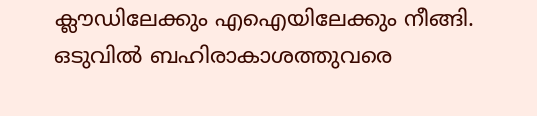ക്ലൗഡിലേക്കും എഐയിലേക്കും നീങ്ങി. ഒടുവിൽ ബഹിരാകാശത്തുവരെ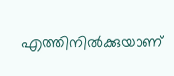എത്തിനിൽക്കുയാണ്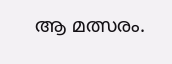ആ മത്സരം.